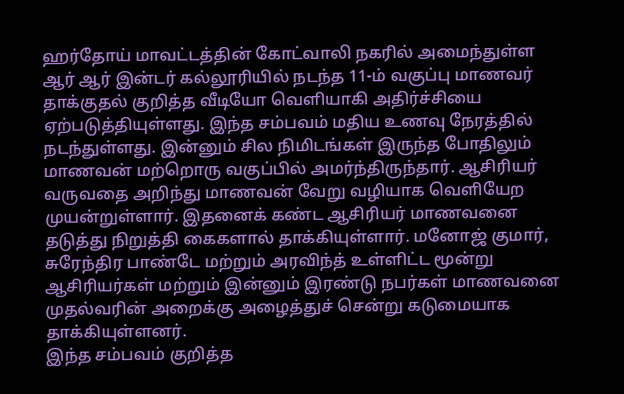ஹர்தோய் மாவட்டத்தின் கோட்வாலி நகரில் அமைந்துள்ள ஆர் ஆர் இன்டர் கல்லூரியில் நடந்த 11-ம் வகுப்பு மாணவர் தாக்குதல் குறித்த வீடியோ வெளியாகி அதிர்ச்சியை ஏற்படுத்தியுள்ளது. இந்த சம்பவம் மதிய உணவு நேரத்தில் நடந்துள்ளது. இன்னும் சில நிமிடங்கள் இருந்த போதிலும் மாணவன் மற்றொரு வகுப்பில் அமர்ந்திருந்தார். ஆசிரியர் வருவதை அறிந்து மாணவன் வேறு வழியாக வெளியேற முயன்றுள்ளார். இதனைக் கண்ட ஆசிரியர் மாணவனை தடுத்து நிறுத்தி கைகளால் தாக்கியுள்ளார். மனோஜ் குமார், சுரேந்திர பாண்டே மற்றும் அரவிந்த் உள்ளிட்ட மூன்று ஆசிரியர்கள் மற்றும் இன்னும் இரண்டு நபர்கள் மாணவனை முதல்வரின் அறைக்கு அழைத்துச் சென்று கடுமையாக தாக்கியுள்ளனர்.
இந்த சம்பவம் குறித்த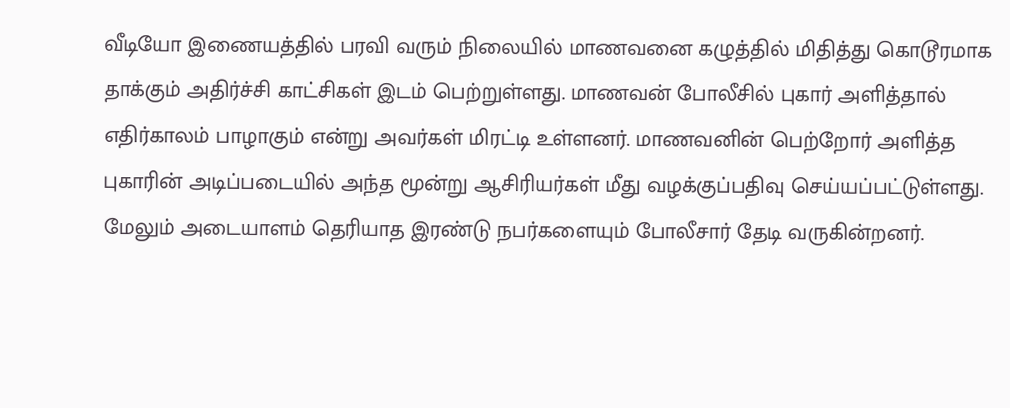வீடியோ இணையத்தில் பரவி வரும் நிலையில் மாணவனை கழுத்தில் மிதித்து கொடூரமாக தாக்கும் அதிர்ச்சி காட்சிகள் இடம் பெற்றுள்ளது. மாணவன் போலீசில் புகார் அளித்தால் எதிர்காலம் பாழாகும் என்று அவர்கள் மிரட்டி உள்ளனர். மாணவனின் பெற்றோர் அளித்த புகாரின் அடிப்படையில் அந்த மூன்று ஆசிரியர்கள் மீது வழக்குப்பதிவு செய்யப்பட்டுள்ளது. மேலும் அடையாளம் தெரியாத இரண்டு நபர்களையும் போலீசார் தேடி வருகின்றனர்.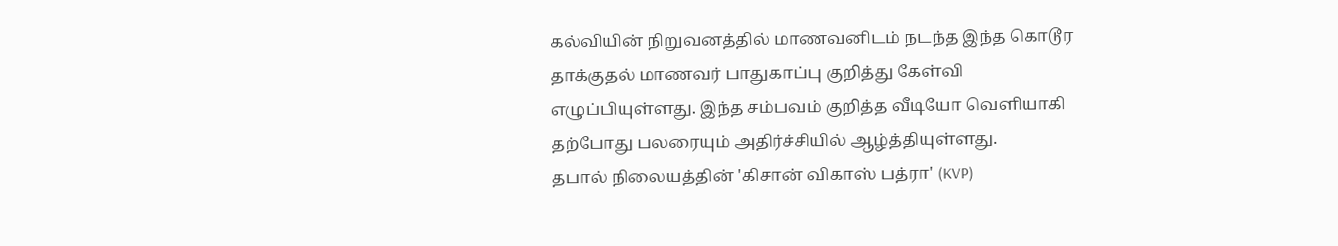கல்வியின் நிறுவனத்தில் மாணவனிடம் நடந்த இந்த கொடூர தாக்குதல் மாணவர் பாதுகாப்பு குறித்து கேள்வி எழுப்பியுள்ளது. இந்த சம்பவம் குறித்த வீடியோ வெளியாகி தற்போது பலரையும் அதிர்ச்சியில் ஆழ்த்தியுள்ளது.
தபால் நிலையத்தின் 'கிசான் விகாஸ் பத்ரா' (KVP)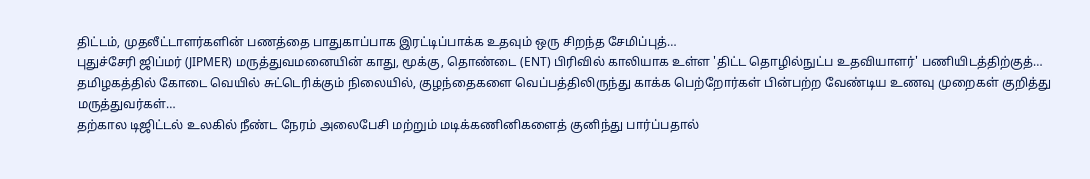திட்டம், முதலீட்டாளர்களின் பணத்தை பாதுகாப்பாக இரட்டிப்பாக்க உதவும் ஒரு சிறந்த சேமிப்புத்…
புதுச்சேரி ஜிப்மர் (JIPMER) மருத்துவமனையின் காது, மூக்கு, தொண்டை (ENT) பிரிவில் காலியாக உள்ள 'திட்ட தொழில்நுட்ப உதவியாளர்' பணியிடத்திற்குத்…
தமிழகத்தில் கோடை வெயில் சுட்டெரிக்கும் நிலையில், குழந்தைகளை வெப்பத்திலிருந்து காக்க பெற்றோர்கள் பின்பற்ற வேண்டிய உணவு முறைகள் குறித்து மருத்துவர்கள்…
தற்கால டிஜிட்டல் உலகில் நீண்ட நேரம் அலைபேசி மற்றும் மடிக்கணினிகளைத் குனிந்து பார்ப்பதால்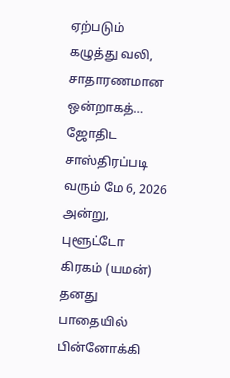ஏற்படும் கழுத்து வலி, சாதாரணமான ஒன்றாகத்…
ஜோதிட சாஸ்திரப்படி வரும் மே 6, 2026 அன்று, புளூட்டோ கிரகம் (யமன்) தனது பாதையில் பின்னோக்கி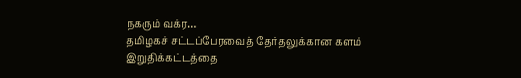நகரும் வக்ர…
தமிழகச் சட்டப்பேரவைத் தேர்தலுக்கான களம் இறுதிக்கட்டத்தை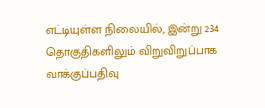எட்டியுள்ள நிலையில், இன்று 234 தொகுதிகளிலும் விறுவிறுப்பாக வாக்குப்பதிவு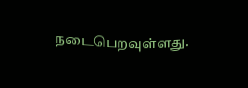நடைபெறவுள்ளது.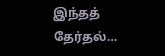இந்தத் தேர்தல்…